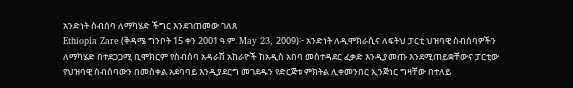አንድነት ስብሰባ ለማካሄድ ችግር እንደገጠመው ገለጸ
Ethiopia Zare (ቅዳሜ ግንቦት 15 ቀን 2001 ዓ.ም. May 23, 2009)፦ አንድነት ለዲሞክራሲና ለፍትህ ፓርቲ ህዝባዊ ስብሰባዎችን ለማካሄድ በተደጋጋሚ ቢሞክርም የስብሰባ አዳራሽ አከራዮች ከአዲስ አበባ መስተዳደር ፈቃድ እንዲያመጡ እንደሚጠይቋቸውና ፓርቲው የህዝባዊ ስብሰባውን በመስቀል አደባባይ እንዲያደርግ መገደዱን የድርጅቱ ምክትል ሊቀመንበር ኢንጅነር ግዛቸው በተለይ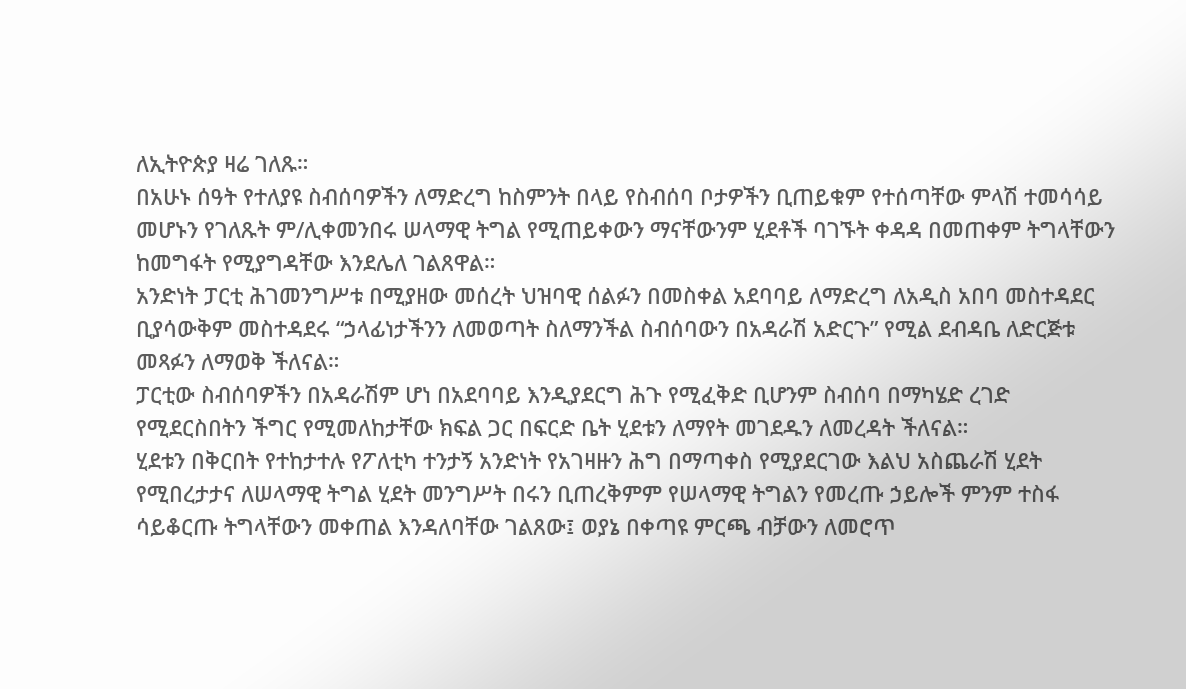ለኢትዮጵያ ዛሬ ገለጹ።
በአሁኑ ሰዓት የተለያዩ ስብሰባዎችን ለማድረግ ከስምንት በላይ የስብሰባ ቦታዎችን ቢጠይቁም የተሰጣቸው ምላሽ ተመሳሳይ መሆኑን የገለጹት ም/ሊቀመንበሩ ሠላማዊ ትግል የሚጠይቀውን ማናቸውንም ሂደቶች ባገኙት ቀዳዳ በመጠቀም ትግላቸውን ከመግፋት የሚያግዳቸው እንደሌለ ገልጸዋል።
አንድነት ፓርቲ ሕገመንግሥቱ በሚያዘው መሰረት ህዝባዊ ሰልፉን በመስቀል አደባባይ ለማድረግ ለአዲስ አበባ መስተዳደር ቢያሳውቅም መስተዳደሩ “ኃላፊነታችንን ለመወጣት ስለማንችል ስብሰባውን በአዳራሽ አድርጉ” የሚል ደብዳቤ ለድርጅቱ መጻፉን ለማወቅ ችለናል።
ፓርቲው ስብሰባዎችን በአዳራሽም ሆነ በአደባባይ እንዲያደርግ ሕጉ የሚፈቅድ ቢሆንም ስብሰባ በማካሄድ ረገድ የሚደርስበትን ችግር የሚመለከታቸው ክፍል ጋር በፍርድ ቤት ሂደቱን ለማየት መገደዱን ለመረዳት ችለናል።
ሂደቱን በቅርበት የተከታተሉ የፖለቲካ ተንታኝ አንድነት የአገዛዙን ሕግ በማጣቀስ የሚያደርገው እልህ አስጨራሽ ሂደት የሚበረታታና ለሠላማዊ ትግል ሂደት መንግሥት በሩን ቢጠረቅምም የሠላማዊ ትግልን የመረጡ ኃይሎች ምንም ተስፋ ሳይቆርጡ ትግላቸውን መቀጠል እንዳለባቸው ገልጸው፤ ወያኔ በቀጣዩ ምርጫ ብቻውን ለመሮጥ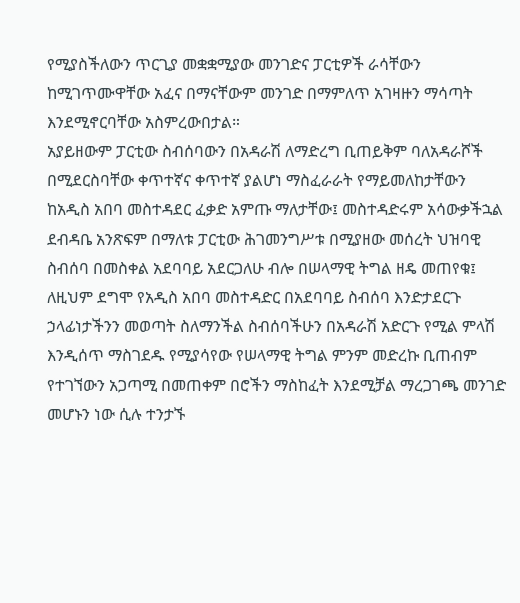የሚያስችለውን ጥርጊያ መቋቋሚያው መንገድና ፓርቲዎች ራሳቸውን ከሚገጥሙዋቸው አፈና በማናቸውም መንገድ በማምለጥ አገዛዙን ማሳጣት እንደሚኖርባቸው አስምረውበታል።
አያይዘውም ፓርቲው ስብሰባውን በአዳራሽ ለማድረግ ቢጠይቅም ባለአዳራሾች በሚደርስባቸው ቀጥተኛና ቀጥተኛ ያልሆነ ማስፈራራት የማይመለከታቸውን ከአዲስ አበባ መስተዳደር ፈቃድ አምጡ ማለታቸው፤ መስተዳድሩም አሳውቃችኋል ደብዳቤ አንጽፍም በማለቱ ፓርቲው ሕገመንግሥቱ በሚያዘው መሰረት ህዝባዊ ስብሰባ በመስቀል አደባባይ አደርጋለሁ ብሎ በሠላማዊ ትግል ዘዴ መጠየቁ፤ ለዚህም ደግሞ የአዲስ አበባ መስተዳድር በአደባባይ ስብሰባ እንድታደርጉ ኃላፊነታችንን መወጣት ስለማንችል ስብሰባችሁን በአዳራሽ አድርጉ የሚል ምላሽ እንዲሰጥ ማስገደዱ የሚያሳየው የሠላማዊ ትግል ምንም መድረኩ ቢጠብም የተገኘውን አጋጣሚ በመጠቀም በሮችን ማስከፈት እንደሚቻል ማረጋገጫ መንገድ መሆኑን ነው ሲሉ ተንታኙ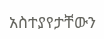አስተያየታቸውን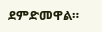ደምድመዋል።